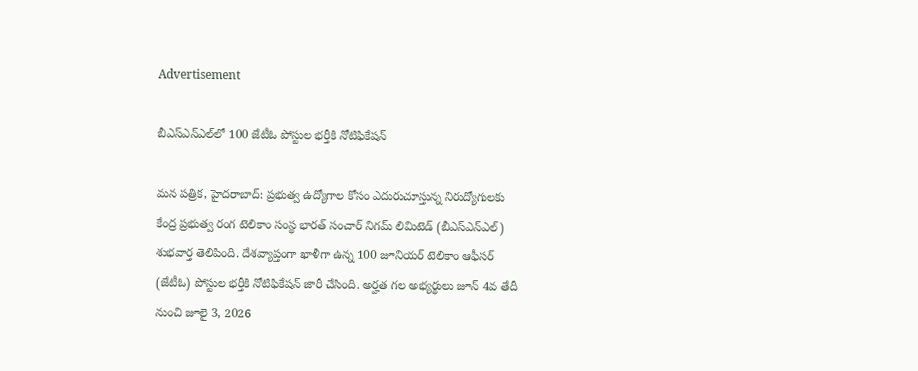Advertisement

బీఎస్ఎన్ఎల్‌లో 100 జేటీఓ పోస్టుల భర్తీకి నోటిఫికేషన్

మన పత్రిక, హైదరాబాద్: ప్రభుత్వ ఉద్యోగాల కోసం ఎదురుచూస్తున్న నిరుద్యోగులకు కేంద్ర ప్రభుత్వ రంగ టెలికాం సంస్థ భారత్ సంచార్ నిగమ్ లిమిటెడ్ (బీఎస్ఎన్ఎల్) శుభవార్త తెలిపింది. దేశవ్యాప్తంగా ఖాళీగా ఉన్న 100 జూనియర్ టెలికాం ఆఫీసర్ (జేటీఓ) పోస్టుల భర్తీకి నోటిఫికేషన్ జారీ చేసింది. అర్హత గల అభ్యర్థులు జూన్ 4వ తేదీ నుంచి జూలై 3, 2026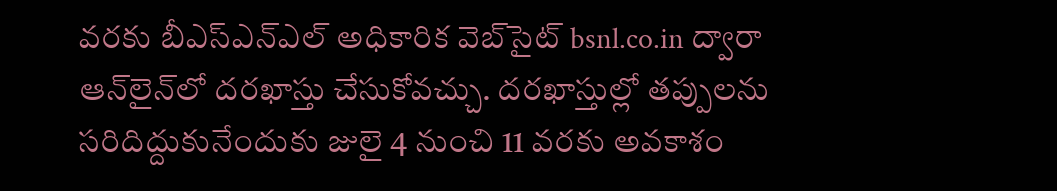వరకు బీఎస్ఎన్‌ఎల్ అధికారిక వెబ్‌సైట్ bsnl.co.in ద్వారా ఆన్‌లైన్‌లో దరఖాస్తు చేసుకోవచ్చు. దరఖాస్తుల్లో తప్పులను సరిదిద్దుకునేందుకు జులై 4 నుంచి 11 వరకు అవకాశం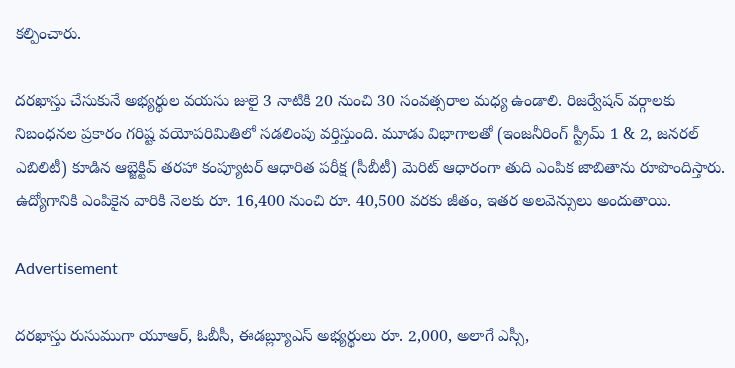కల్పించారు.

దరఖాస్తు చేసుకునే అభ్యర్థుల వయసు జులై 3 నాటికి 20 నుంచి 30 సంవత్సరాల మధ్య ఉండాలి. రిజర్వేషన్ వర్గాలకు నిబంధనల ప్రకారం గరిష్ట వయోపరిమితిలో సడలింపు వర్తిస్తుంది. మూడు విభాగాలతో (ఇంజనీరింగ్ స్ట్రీమ్ 1 & 2, జనరల్ ఎబిలిటీ) కూడిన ఆబ్జెక్టివ్ తరహా కంప్యూటర్ ఆధారిత పరీక్ష (సీబీటీ) మెరిట్ ఆధారంగా తుది ఎంపిక జాబితాను రూపొందిస్తారు. ఉద్యోగానికి ఎంపికైన వారికి నెలకు రూ. 16,400 నుంచి రూ. 40,500 వరకు జీతం, ఇతర అలవెన్సులు అందుతాయి.

Advertisement

దరఖాస్తు రుసుముగా యూఆర్, ఓబీసీ, ఈడబ్ల్యూఎస్ అభ్యర్థులు రూ. 2,000, అలాగే ఎస్సీ,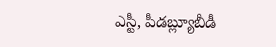ఎస్టీ, పీడబ్ల్యూబీడీ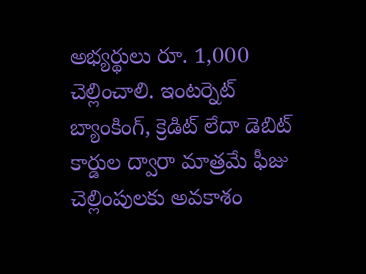అభ్యర్థులు రూ. 1,000 చెల్లించాలి. ఇంటర్నెట్ బ్యాంకింగ్, క్రెడిట్ లేదా డెబిట్ కార్డుల ద్వారా మాత్రమే ఫీజు చెల్లింపులకు అవకాశం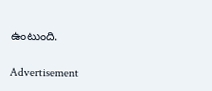ఉంటుంది.

Advertisement